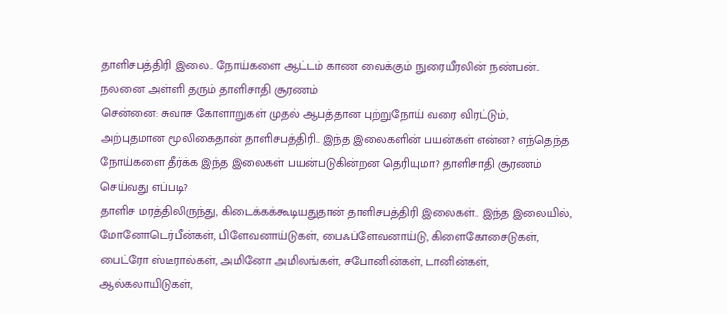தாளிசபத்திரி இலை.. நோய்களை ஆட்டம் காண வைக்கும் நுரையீரலின் நண்பன்.. நலனை அள்ளி தரும் தாளிசாதி சூரணம்
சென்னை: சுவாச கோளாறுகள் முதல் ஆபத்தான புற்றுநோய் வரை விரட்டும், அற்புதமான மூலிகைதான் தாளிசபத்திரி.. இந்த இலைகளின் பயன்கள் என்ன? எந்தெந்த நோய்களை தீர்க்க இந்த இலைகள் பயன்படுகின்றன தெரியுமா? தாளிசாதி சூரணம் செய்வது எப்படி?
தாளிச மரத்திலிருந்து, கிடைக்கக்கூடியதுதான் தாளிசபத்திரி இலைகள்.. இந்த இலையில், மோனோடெர்பீன்கள், பிளேவனாய்டுகள், பைஃப்ளேவனாய்டு, கிளைகோசைடுகள், பைட்ரோ ஸ்டீரால்கள், அமினோ அமிலங்கள், சபோனின்கள், டானின்கள், ஆல்கலாயிடுகள்,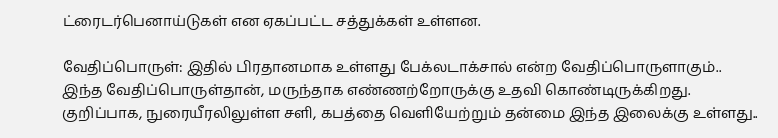ட்ரைடர்பெனாய்டுகள் என ஏகப்பட்ட சத்துக்கள் உள்ளன.

வேதிப்பொருள்: இதில் பிரதானமாக உள்ளது பேக்லடாக்சால் என்ற வேதிப்பொருளாகும்.. இந்த வேதிப்பொருள்தான், மருந்தாக எண்ணற்றோருக்கு உதவி கொண்டிருக்கிறது. குறிப்பாக, நுரையீரலிலுள்ள சளி, கபத்தை வெளியேற்றும் தன்மை இந்த இலைக்கு உள்ளது..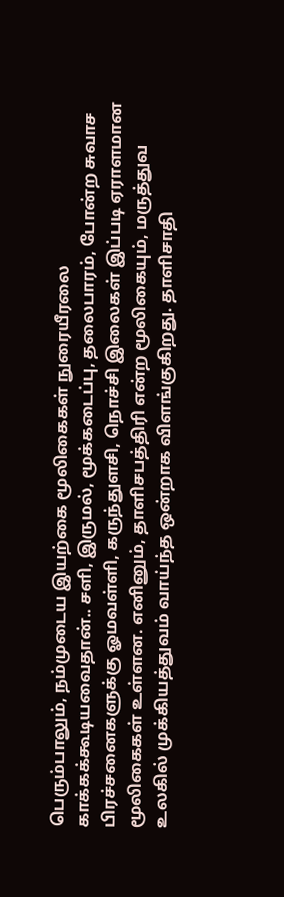பெரும்பாலும், நம்முடைய இயற்கை மூலிகைகள் நுரையீரலை காக்கக்கூடியவைதான்.. சளி, இருமல், மூக்கடைப்பு, தலைபாரம், போன்ற சுவாச பிரச்சனைகளுக்கு ஓமவள்ளி, கருந்துளசி, நொச்சி இலைகள் இப்படி ஏராளமான மூலிகைகள் உள்ளன. எனினும், தாளிசபத்திரி என்ற மூலிகையும், மருத்துவ உலகில் முக்கியத்துவம் வாய்ந்த ஒன்றாக விளங்குகிறது. தாளிசாதி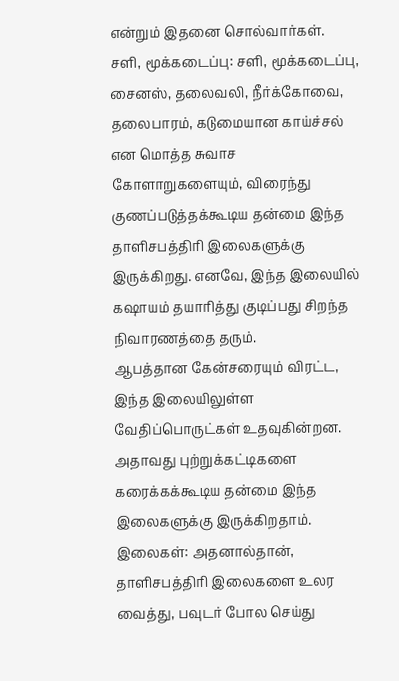என்றும் இதனை சொல்வார்கள்.
சளி, மூக்கடைப்பு: சளி, மூக்கடைப்பு, சைனஸ், தலைவலி, நீர்க்கோவை, தலைபாரம், கடுமையான காய்ச்சல் என மொத்த சுவாச கோளாறுகளையும், விரைந்து குணப்படுத்தக்கூடிய தன்மை இந்த தாளிசபத்திரி இலைகளுக்கு இருக்கிறது. எனவே, இந்த இலையில் கஷாயம் தயாரித்து குடிப்பது சிறந்த நிவாரணத்தை தரும்.
ஆபத்தான கேன்சரையும் விரட்ட, இந்த இலையிலுள்ள வேதிப்பொருட்கள் உதவுகின்றன. அதாவது புற்றுக்கட்டிகளை கரைக்கக்கூடிய தன்மை இந்த இலைகளுக்கு இருக்கிறதாம்.
இலைகள்: அதனால்தான், தாளிசபத்திரி இலைகளை உலர வைத்து, பவுடர் போல செய்து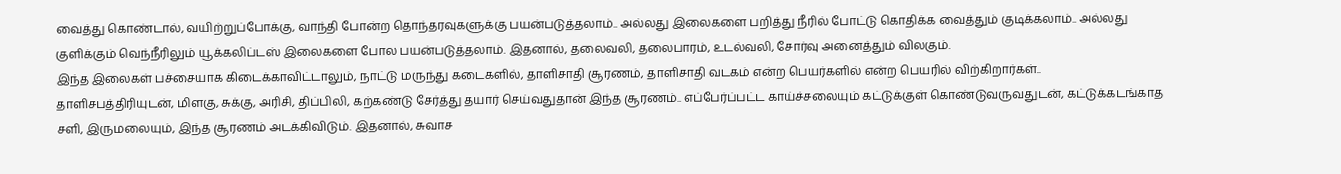வைத்து கொண்டால், வயிற்றுப்போக்கு, வாந்தி போன்ற தொந்தரவுகளுக்கு பயன்படுத்தலாம்.. அல்லது இலைகளை பறித்து நீரில் போட்டு கொதிக்க வைத்தும் குடிக்கலாம்.. அல்லது குளிக்கும் வெந்நீரிலும் யூக்கலிப்டஸ் இலைகளை போல பயன்படுத்தலாம். இதனால், தலைவலி, தலைபாரம், உடல்வலி, சோர்வு அனைத்தும் விலகும்.
இந்த இலைகள் பச்சையாக கிடைக்காவிட்டாலும், நாட்டு மருந்து கடைகளில், தாளிசாதி சூரணம், தாளிசாதி வடகம் என்ற பெயர்களில் என்ற பெயரில் விற்கிறார்கள்..
தாளிசபத்திரியுடன், மிளகு, சுக்கு, அரிசி, திப்பிலி, கற்கண்டு சேர்த்து தயார் செய்வதுதான் இந்த சூரணம்.. எப்பேர்ப்பட்ட காய்ச்சலையும் கட்டுக்குள் கொண்டுவருவதுடன், கட்டுக்கடங்காத சளி, இருமலையும், இந்த சூரணம் அடக்கிவிடும். இதனால், சுவாச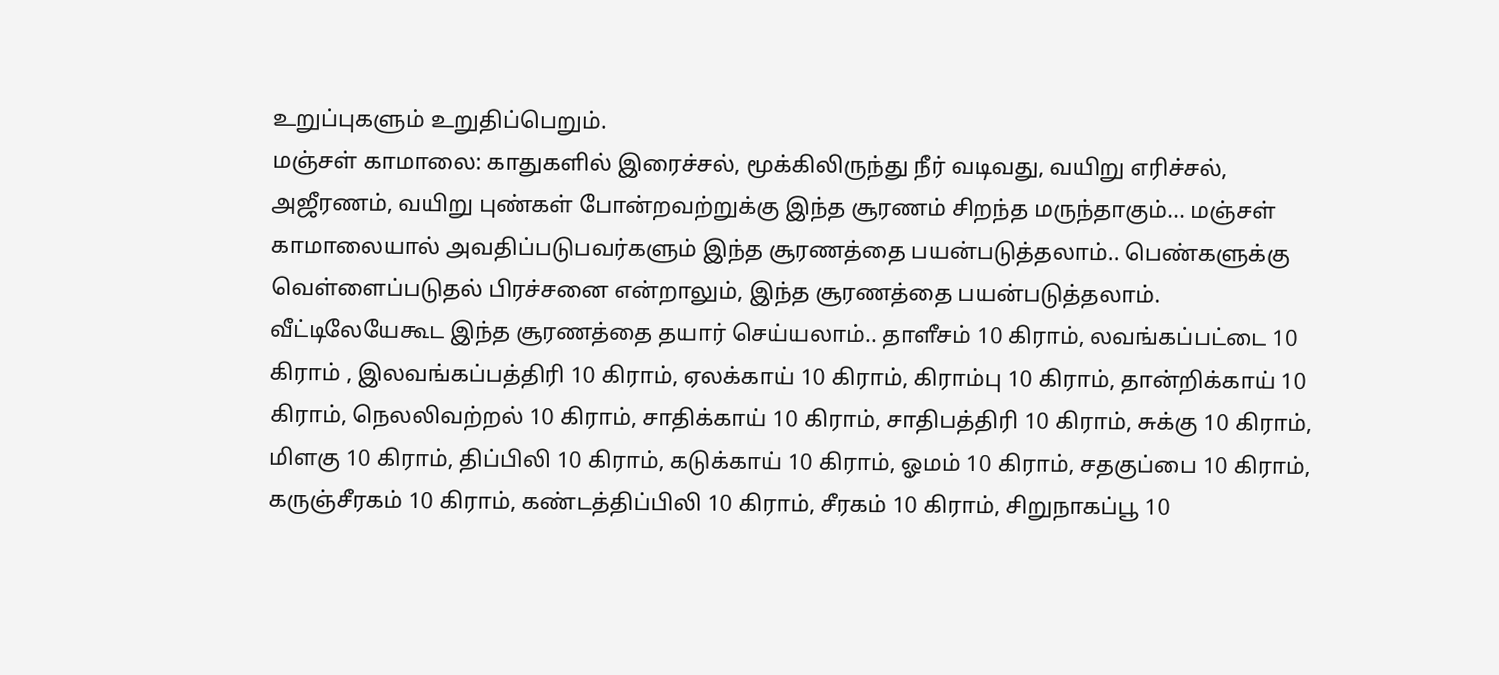உறுப்புகளும் உறுதிப்பெறும்.
மஞ்சள் காமாலை: காதுகளில் இரைச்சல், மூக்கிலிருந்து நீர் வடிவது, வயிறு எரிச்சல், அஜீரணம், வயிறு புண்கள் போன்றவற்றுக்கு இந்த சூரணம் சிறந்த மருந்தாகும்... மஞ்சள் காமாலையால் அவதிப்படுபவர்களும் இந்த சூரணத்தை பயன்படுத்தலாம்.. பெண்களுக்கு வெள்ளைப்படுதல் பிரச்சனை என்றாலும், இந்த சூரணத்தை பயன்படுத்தலாம்.
வீட்டிலேயேகூட இந்த சூரணத்தை தயார் செய்யலாம்.. தாளீசம் 10 கிராம், லவங்கப்பட்டை 10 கிராம் , இலவங்கப்பத்திரி 10 கிராம், ஏலக்காய் 10 கிராம், கிராம்பு 10 கிராம், தான்றிக்காய் 10 கிராம், நெலலிவற்றல் 10 கிராம், சாதிக்காய் 10 கிராம், சாதிபத்திரி 10 கிராம், சுக்கு 10 கிராம், மிளகு 10 கிராம், திப்பிலி 10 கிராம், கடுக்காய் 10 கிராம், ஓமம் 10 கிராம், சதகுப்பை 10 கிராம், கருஞ்சீரகம் 10 கிராம், கண்டத்திப்பிலி 10 கிராம், சீரகம் 10 கிராம், சிறுநாகப்பூ 10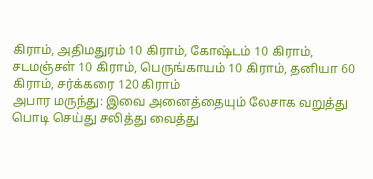கிராம், அதிமதுரம் 10 கிராம், கோஷ்டம் 10 கிராம், சடமஞ்சள் 10 கிராம், பெருங்காயம் 10 கிராம், தனியா 60 கிராம், சர்க்கரை 120 கிராம்
அபார மருந்து: இவை அனைத்தையும் லேசாக வறுத்து பொடி செய்து சலித்து வைத்து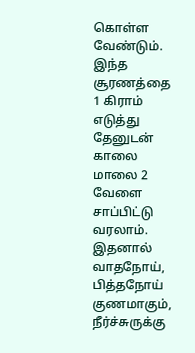கொள்ள வேண்டும். இந்த சூரணத்தை 1 கிராம் எடுத்து தேனுடன் காலை மாலை 2 வேளை சாப்பிட்டு வரலாம். இதனால் வாதநோய், பித்தநோய் குணமாகும், நீர்ச்சுருக்கு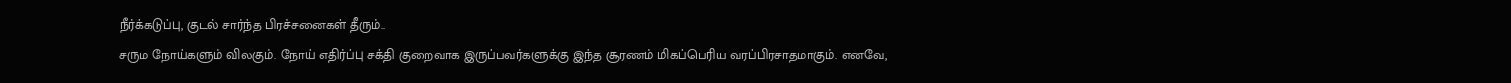நீர்க்கடுப்பு, குடல் சார்ந்த பிரச்சனைகள் தீரும்..
சரும நோய்களும் விலகும். நோய் எதிர்ப்பு சக்தி குறைவாக இருப்பவர்களுக்கு இந்த சூரணம் மிகப்பெரிய வரப்பிரசாதமாகும். எனவே,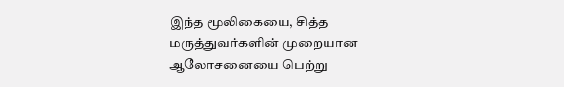இந்த மூலிகையை, சித்த மருத்துவர்களின் முறையான ஆலோசனையை பெற்று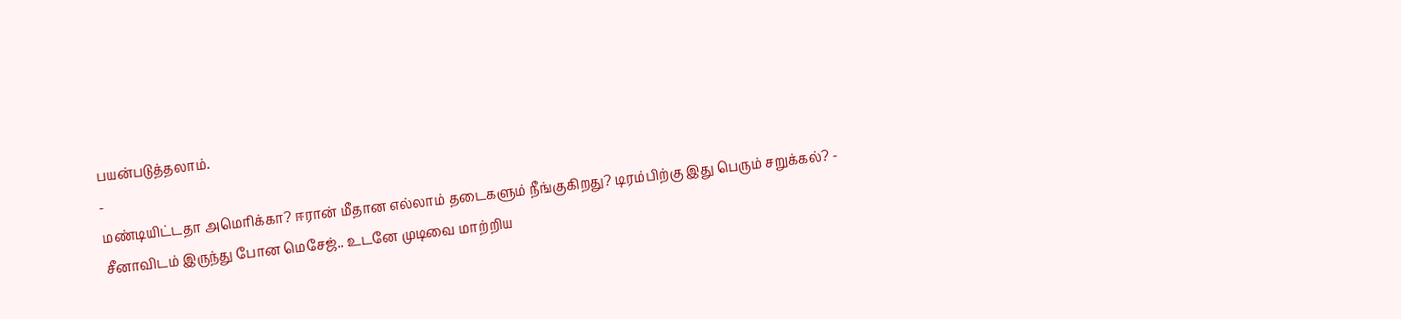பயன்படுத்தலாம்.
-
மண்டியிட்டதா அமெரிக்கா? ஈரான் மீதான எல்லாம் தடைகளும் நீங்குகிறது? டிரம்பிற்கு இது பெரும் சறுக்கல்? -
சீனாவிடம் இருந்து போன மெசேஜ்.. உடனே முடிவை மாற்றிய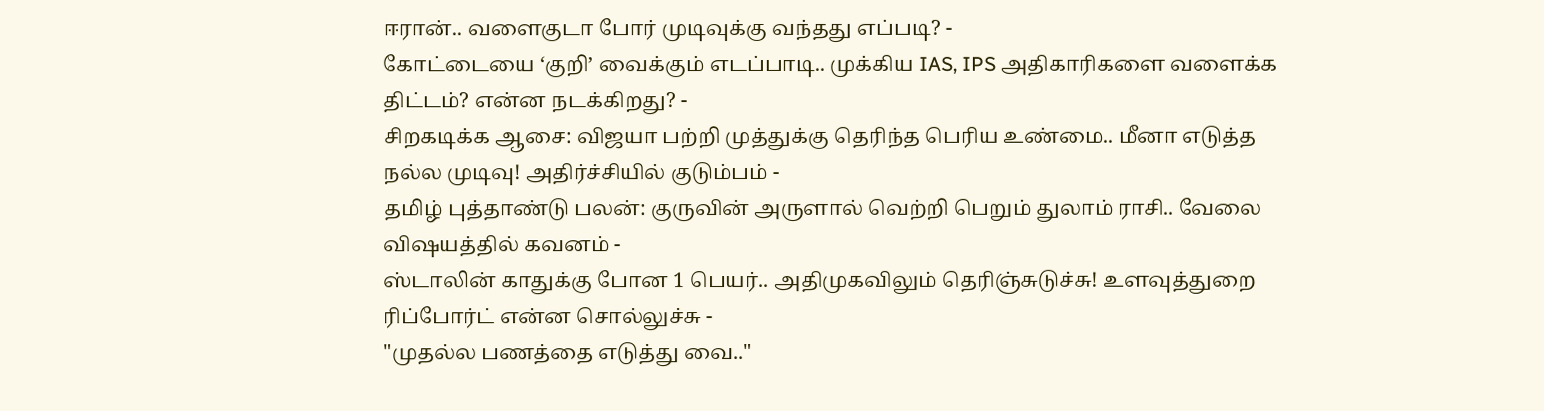ஈரான்.. வளைகுடா போர் முடிவுக்கு வந்தது எப்படி? -
கோட்டையை ‘குறி’ வைக்கும் எடப்பாடி.. முக்கிய IAS, IPS அதிகாரிகளை வளைக்க திட்டம்? என்ன நடக்கிறது? -
சிறகடிக்க ஆசை: விஜயா பற்றி முத்துக்கு தெரிந்த பெரிய உண்மை.. மீனா எடுத்த நல்ல முடிவு! அதிர்ச்சியில் குடும்பம் -
தமிழ் புத்தாண்டு பலன்: குருவின் அருளால் வெற்றி பெறும் துலாம் ராசி.. வேலை விஷயத்தில் கவனம் -
ஸ்டாலின் காதுக்கு போன 1 பெயர்.. அதிமுகவிலும் தெரிஞ்சுடுச்சு! உளவுத்துறை ரிப்போர்ட் என்ன சொல்லுச்சு -
"முதல்ல பணத்தை எடுத்து வை.."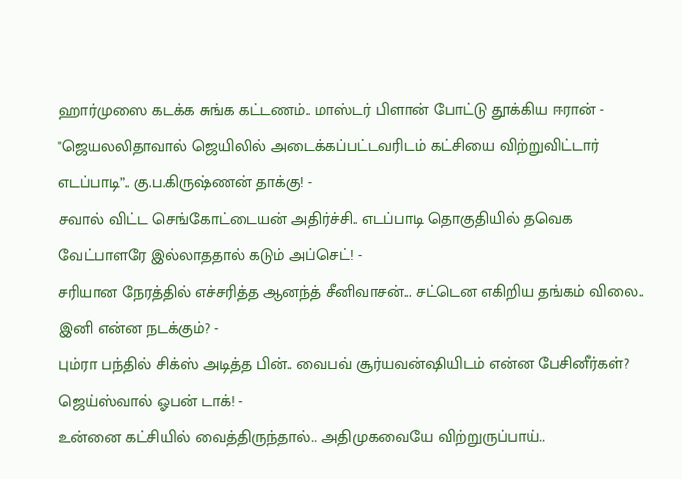ஹார்முஸை கடக்க சுங்க கட்டணம்.. மாஸ்டர் பிளான் போட்டு தூக்கிய ஈரான் -
"ஜெயலலிதாவால் ஜெயிலில் அடைக்கப்பட்டவரிடம் கட்சியை விற்றுவிட்டார் எடப்பாடி”.. கு.ப.கிருஷ்ணன் தாக்கு! -
சவால் விட்ட செங்கோட்டையன் அதிர்ச்சி.. எடப்பாடி தொகுதியில் தவெக வேட்பாளரே இல்லாததால் கடும் அப்செட்! -
சரியான நேரத்தில் எச்சரித்த ஆனந்த் சீனிவாசன்... சட்டென எகிறிய தங்கம் விலை.. இனி என்ன நடக்கும்? -
பும்ரா பந்தில் சிக்ஸ் அடித்த பின்.. வைபவ் சூர்யவன்ஷியிடம் என்ன பேசினீர்கள்? ஜெய்ஸ்வால் ஓபன் டாக்! -
உன்னை கட்சியில் வைத்திருந்தால்.. அதிமுகவையே விற்றுருப்பாய்..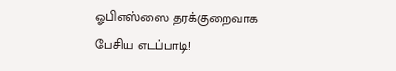ஓபிஎஸ்ஸை தரக்குறைவாக பேசிய எடப்பாடி!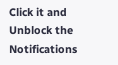Click it and Unblock the Notifications